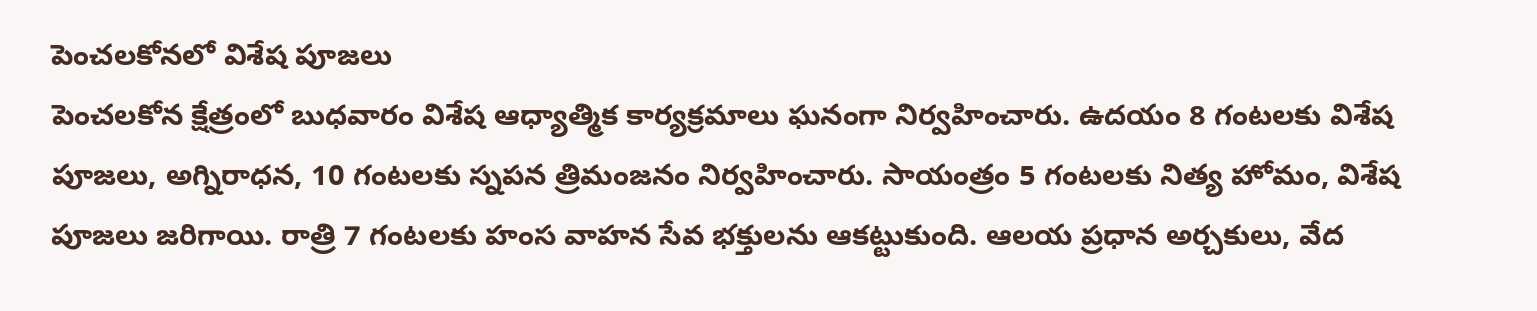పెంచలకోనలో విశేష పూజలు
పెంచలకోన క్షేత్రంలో బుధవారం విశేష ఆధ్యాత్మిక కార్యక్రమాలు ఘనంగా నిర్వహించారు. ఉదయం 8 గంటలకు విశేష పూజలు, అగ్నిరాధన, 10 గంటలకు స్నపన త్రిమంజనం నిర్వహించారు. సాయంత్రం 5 గంటలకు నిత్య హోమం, విశేష పూజలు జరిగాయి. రాత్రి 7 గంటలకు హంస వాహన సేవ భక్తులను ఆకట్టుకుంది. ఆలయ ప్రధాన అర్చకులు, వేద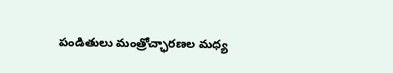పండితులు మంత్రోచ్ఛారణల మధ్య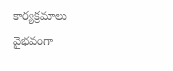కార్యక్రమాలు వైభవంగా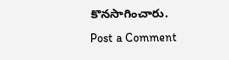కొనసాగించారు.
Post a Comment